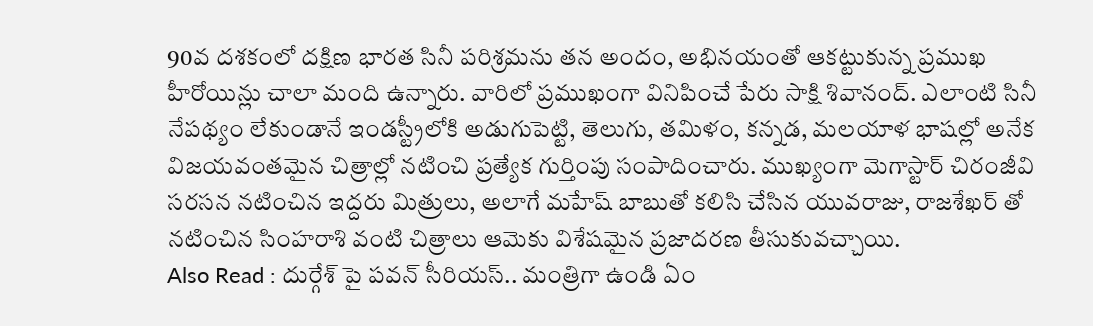90వ దశకంలో దక్షిణ భారత సినీ పరిశ్రమను తన అందం, అభినయంతో ఆకట్టుకున్న ప్రముఖ హీరోయిన్లు చాలా మంది ఉన్నారు. వారిలో ప్రముఖంగా వినిపించే పేరు సాక్షి శివానంద్. ఎలాంటి సినీ నేపథ్యం లేకుండానే ఇండస్ట్రీలోకి అడుగుపెట్టి, తెలుగు, తమిళం, కన్నడ, మలయాళ భాషల్లో అనేక విజయవంతమైన చిత్రాల్లో నటించి ప్రత్యేక గుర్తింపు సంపాదించారు. ముఖ్యంగా మెగాస్టార్ చిరంజీవి సరసన నటించిన ఇద్దరు మిత్రులు, అలాగే మహేష్ బాబుతో కలిసి చేసిన యువరాజు, రాజశేఖర్ తో నటించిన సింహరాశి వంటి చిత్రాలు ఆమెకు విశేషమైన ప్రజాదరణ తీసుకువచ్చాయి.
Also Read : దుర్గేశ్ పై పవన్ సీరియస్.. మంత్రిగా ఉండి ఏం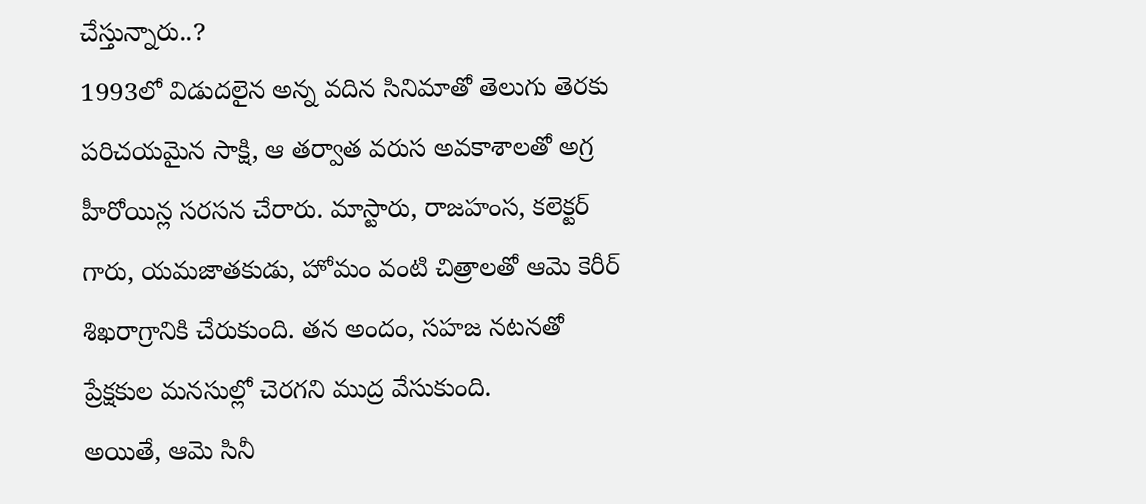చేస్తున్నారు..?
1993లో విడుదలైన అన్న వదిన సినిమాతో తెలుగు తెరకు పరిచయమైన సాక్షి, ఆ తర్వాత వరుస అవకాశాలతో అగ్ర హీరోయిన్ల సరసన చేరారు. మాస్టారు, రాజహంస, కలెక్టర్ గారు, యమజాతకుడు, హోమం వంటి చిత్రాలతో ఆమె కెరీర్ శిఖరాగ్రానికి చేరుకుంది. తన అందం, సహజ నటనతో ప్రేక్షకుల మనసుల్లో చెరగని ముద్ర వేసుకుంది.
అయితే, ఆమె సినీ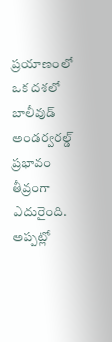ప్రయాణంలో ఒక దశలో బాలీవుడ్ అండర్వరల్డ్ ప్రభావం తీవ్రంగా ఎదురైంది. అప్పట్లో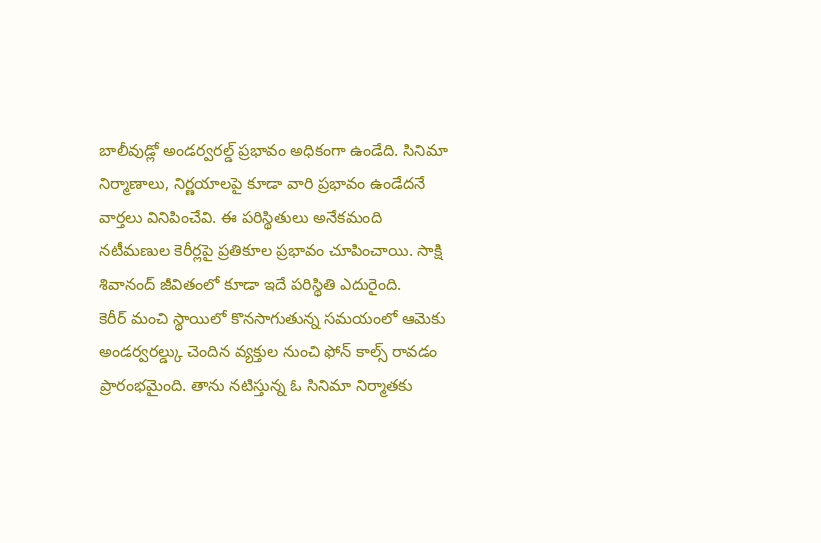బాలీవుడ్లో అండర్వరల్డ్ ప్రభావం అధికంగా ఉండేది. సినిమా నిర్మాణాలు, నిర్ణయాలపై కూడా వారి ప్రభావం ఉండేదనే వార్తలు వినిపించేవి. ఈ పరిస్థితులు అనేకమంది నటీమణుల కెరీర్లపై ప్రతికూల ప్రభావం చూపించాయి. సాక్షి శివానంద్ జీవితంలో కూడా ఇదే పరిస్థితి ఎదురైంది.
కెరీర్ మంచి స్థాయిలో కొనసాగుతున్న సమయంలో ఆమెకు అండర్వరల్డ్కు చెందిన వ్యక్తుల నుంచి ఫోన్ కాల్స్ రావడం ప్రారంభమైంది. తాను నటిస్తున్న ఓ సినిమా నిర్మాతకు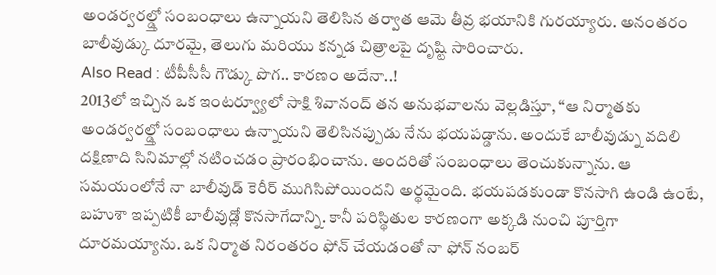అండర్వరల్డ్తో సంబంధాలు ఉన్నాయని తెలిసిన తర్వాత ఆమె తీవ్ర భయానికి గురయ్యారు. అనంతరం బాలీవుడ్కు దూరమై, తెలుగు మరియు కన్నడ చిత్రాలపై దృష్టి సారించారు.
Also Read : టీపీసీసీ గౌడ్కు పొగ.. కారణం అదేనా..!
2013లో ఇచ్చిన ఒక ఇంటర్వ్యూలో సాక్షి శివానంద్ తన అనుభవాలను వెల్లడిస్తూ, “ఆ నిర్మాతకు అండర్వరల్డ్తో సంబంధాలు ఉన్నాయని తెలిసినప్పుడు నేను భయపడ్డాను. అందుకే బాలీవుడ్ను వదిలి దక్షిణాది సినిమాల్లో నటించడం ప్రారంభించాను. అందరితో సంబంధాలు తెంచుకున్నాను. ఆ సమయంలోనే నా బాలీవుడ్ కెరీర్ ముగిసిపోయిందని అర్థమైంది. భయపడకుండా కొనసాగి ఉండి ఉంటే, బహుశా ఇప్పటికీ బాలీవుడ్లో కొనసాగేదాన్ని. కానీ పరిస్థితుల కారణంగా అక్కడి నుంచి పూర్తిగా దూరమయ్యాను. ఒక నిర్మాత నిరంతరం ఫోన్ చేయడంతో నా ఫోన్ నంబర్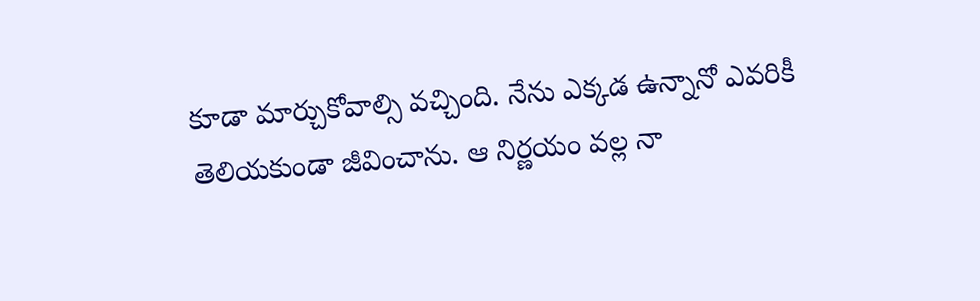కూడా మార్చుకోవాల్సి వచ్చింది. నేను ఎక్కడ ఉన్నానో ఎవరికీ తెలియకుండా జీవించాను. ఆ నిర్ణయం వల్ల నా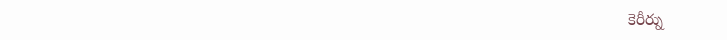కెరీర్ను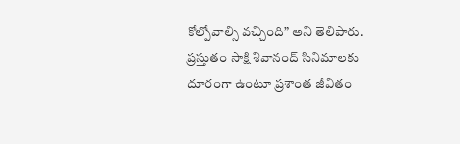కోల్పోవాల్సి వచ్చింది” అని తెలిపారు.
ప్రస్తుతం సాక్షి శివానంద్ సినిమాలకు దూరంగా ఉంటూ ప్రశాంత జీవితం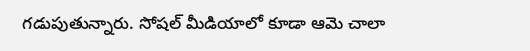గడుపుతున్నారు. సోషల్ మీడియాలో కూడా ఆమె చాలా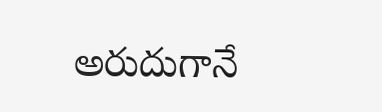అరుదుగానే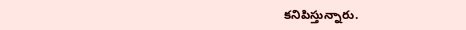కనిపిస్తున్నారు.